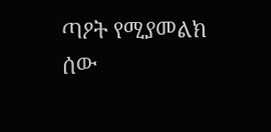ጣዖት የሚያመልክ ሰው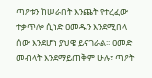ጣዖቱን ከሠራበት እንጨት የተረፈው ተቃጥሎ ሲነድ ዐመዱን እንደሚበላ ሰው እንደሆነ ያህዌ ይናገራል፡፡ ዐመድ መብላት እንደማይጠቅም ሁሉ፣ ጣዖት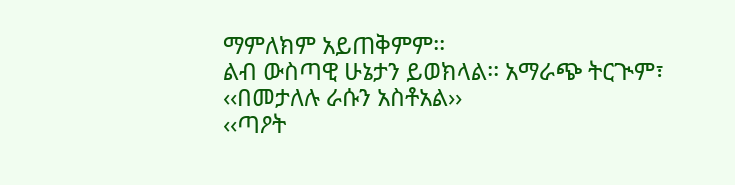ማምለክም አይጠቅምም፡፡
ልብ ውስጣዊ ሁኔታን ይወክላል፡፡ አማራጭ ትርጒም፣ ‹‹በመታለሉ ራሱን አስቶአል››
‹‹ጣዖት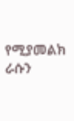የሚያመልክ ራሱን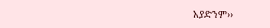አያድንም››